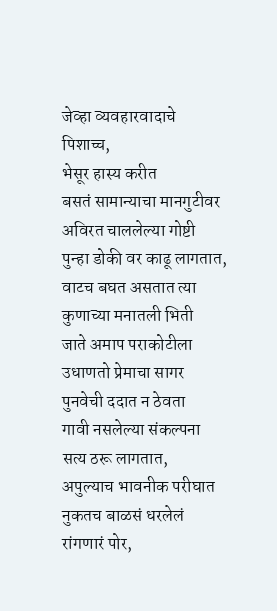जेव्हा व्यवहारवादाचे
पिशाच्च,
भेसूर हास्य करीत
बसतं सामान्याचा मानगुटीवर
अविरत चाललेल्या गोष्टी
पुन्हा डोकी वर काढू लागतात,
वाटच बघत असतात त्या
कुणाच्या मनातली भिती
जाते अमाप पराकोटीला
उधाणतो प्रेमाचा सागर
पुनवेची ददात न ठेवता
गावी नसलेल्या संकल्पना
सत्य ठरू लागतात,
अपुल्याच भावनीक परीघात
नुकतच बाळसं धरलेलं
रांगणारं पोर,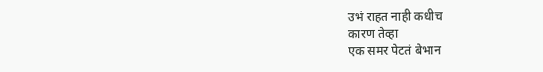उभं राहत नाही कधीच
कारण तेव्हा
एक समर पेटतं बेभान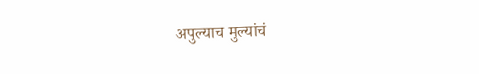अपुल्याच मुल्यांचं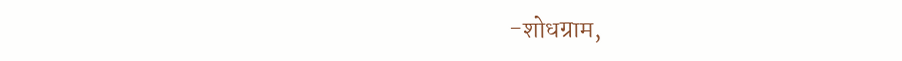-शोधग्राम,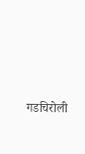गडचिरोली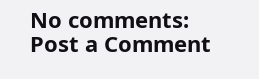No comments:
Post a Comment